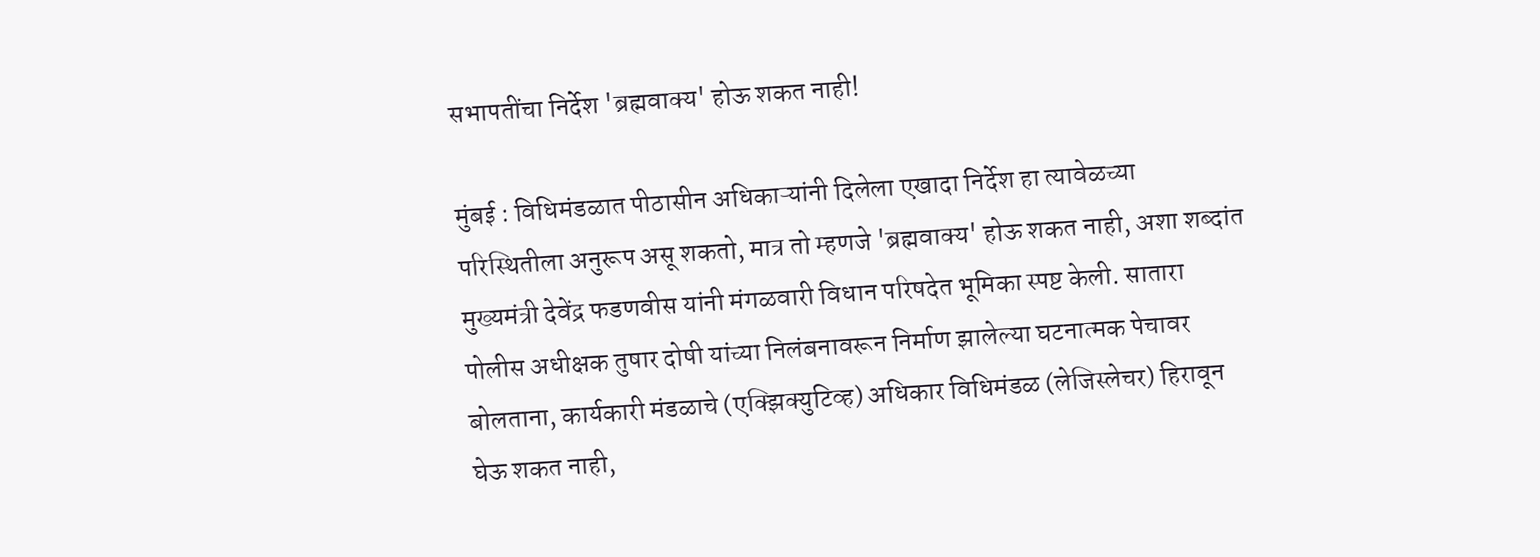सभापतींचा निर्देश 'ब्रह्मवाक्य' होऊ शकत नाही!

मुंबई : विधिमंडळात पीठासीन अधिकाऱ्यांनी दिलेला एखादा निर्देश हा त्यावेळच्या परिस्थितीला अनुरूप असू शकतो, मात्र तो म्हणजे 'ब्रह्मवाक्य' होऊ शकत नाही, अशा शब्दांत मुख्यमंत्री देवेंद्र फडणवीस यांनी मंगळवारी विधान परिषदेत भूमिका स्पष्ट केली. सातारा पोलीस अधीक्षक तुषार दोषी यांच्या निलंबनावरून निर्माण झालेल्या घटनात्मक पेचावर बोलताना, कार्यकारी मंडळाचे (एक्झिक्युटिव्ह) अधिकार विधिमंडळ (लेजिस्लेचर) हिरावून घेऊ शकत नाही,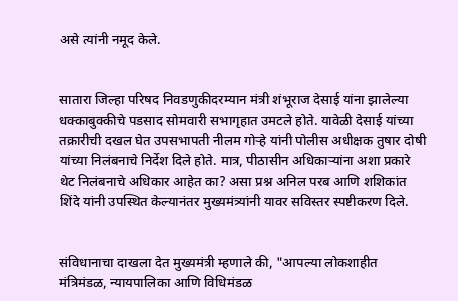असे त्यांनी नमूद केले.


सातारा जिल्हा परिषद निवडणुकीदरम्यान मंत्री शंभूराज देसाई यांना झालेल्या धक्काबुक्कीचे पडसाद सोमवारी सभागृहात उमटले होते. यावेळी देसाई यांच्या तक्रारीची दखल घेत उपसभापती नीलम गोऱ्हे यांनी पोलीस अधीक्षक तुषार दोषी यांच्या निलंबनाचे निर्देश दिले होते. मात्र, पीठासीन अधिकाऱ्यांना अशा प्रकारे थेट निलंबनाचे अधिकार आहेत का? असा प्रश्न अनिल परब आणि शशिकांत शिंदे यांनी उपस्थित केल्यानंतर मुख्यमंत्र्यांनी यावर सविस्तर स्पष्टीकरण दिले.


संविधानाचा दाखला देत मुख्यमंत्री म्हणाले की, "आपल्या लोकशाहीत मंत्रिमंडळ, न्यायपालिका आणि विधिमंडळ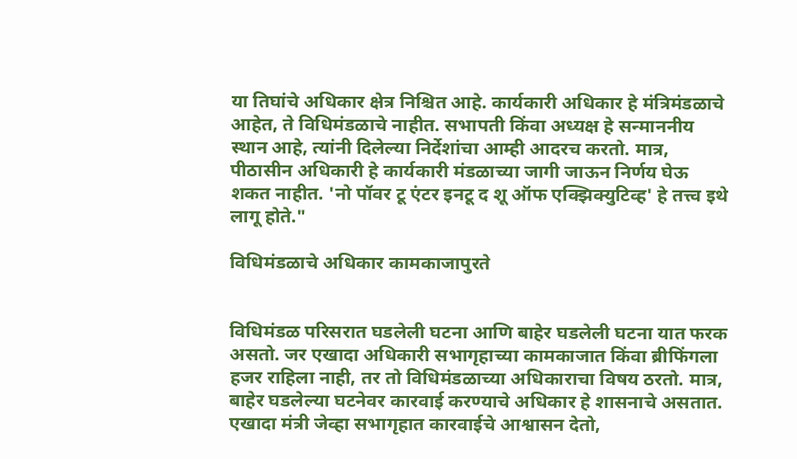या तिघांचे अधिकार क्षेत्र निश्चित आहे. कार्यकारी अधिकार हे मंत्रिमंडळाचे आहेत, ते विधिमंडळाचे नाहीत. सभापती किंवा अध्यक्ष हे सन्माननीय स्थान आहे, त्यांनी दिलेल्या निर्देशांचा आम्ही आदरच करतो. मात्र, पीठासीन अधिकारी हे कार्यकारी मंडळाच्या जागी जाऊन निर्णय घेऊ शकत नाहीत. 'नो पॉवर टू एंटर इनटू द शू ऑफ एक्झिक्युटिव्ह' हे तत्त्व इथे लागू होते."

विधिमंडळाचे अधिकार कामकाजापुरते


विधिमंडळ परिसरात घडलेली घटना आणि बाहेर घडलेली घटना यात फरक असतो. जर एखादा अधिकारी सभागृहाच्या कामकाजात किंवा ब्रीफिंगला हजर राहिला नाही, तर तो विधिमंडळाच्या अधिकाराचा विषय ठरतो. मात्र, बाहेर घडलेल्या घटनेवर कारवाई करण्याचे अधिकार हे शासनाचे असतात. एखादा मंत्री जेव्हा सभागृहात कारवाईचे आश्वासन देतो,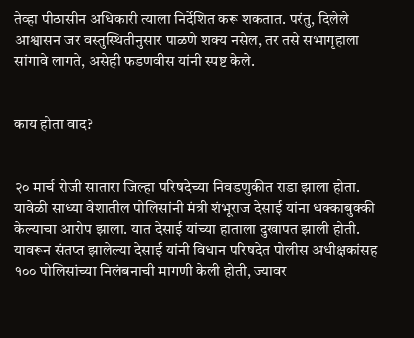तेव्हा पीठासीन अधिकारी त्याला निर्देशित करू शकतात. परंतु, दिलेले आश्वासन जर वस्तुस्थितीनुसार पाळणे शक्य नसेल, तर तसे सभागृहाला सांगावे लागते, असेही फडणवीस यांनी स्पष्ट केले.


काय होता वाद?


२० मार्च रोजी सातारा जिल्हा परिषदेच्या निवडणुकीत राडा झाला होता. यावेळी साध्या वेशातील पोलिसांनी मंत्री शंभूराज देसाई यांना धक्काबुक्की केल्याचा आरोप झाला. यात देसाई यांच्या हाताला दुखापत झाली होती. यावरून संतप्त झालेल्या देसाई यांनी विधान परिषदेत पोलीस अधीक्षकांसह १०० पोलिसांच्या निलंबनाची मागणी केली होती, ज्यावर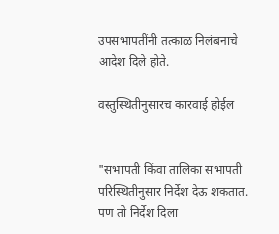उपसभापतींनी तत्काळ निलंबनाचे आदेश दिले होते.

वस्तुस्थितीनुसारच कारवाई होईल


"सभापती किंवा तालिका सभापती परिस्थितीनुसार निर्देश देऊ शकतात. पण तो निर्देश दिला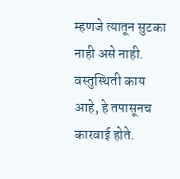म्हणजे त्यातून सुटका नाही असे नाही. वस्तुस्थिती काय आहे, हे तपासूनच कारवाई होते.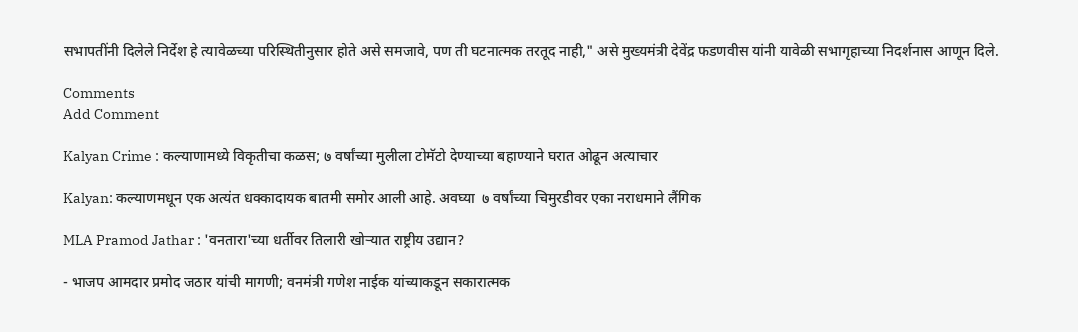सभापतींनी दिलेले निर्देश हे त्यावेळच्या परिस्थितीनुसार होते असे समजावे, पण ती घटनात्मक तरतूद नाही," असे मुख्यमंत्री देवेंद्र फडणवीस यांनी यावेळी सभागृहाच्या निदर्शनास आणून दिले.

Comments
Add Comment

Kalyan Crime : कल्याणामध्ये विकृतीचा कळस; ७ वर्षांच्या मुलीला टोमॅटो देण्याच्या बहाण्याने घरात ओढून अत्याचार

Kalyan: कल्याणमधून एक अत्यंत धक्कादायक बातमी समोर आली आहे. अवघ्या  ७ वर्षांच्या चिमुरडीवर एका नराधमाने लैंगिक

MLA Pramod Jathar : 'वनतारा'च्या धर्तीवर तिलारी खोऱ्यात राष्ट्रीय उद्यान?

- भाजप आमदार प्रमोद जठार यांची मागणी; वनमंत्री गणेश नाईक यांच्याकडून सकारात्मक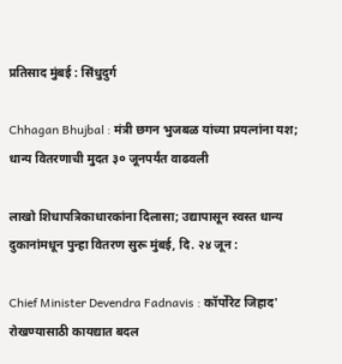प्रतिसाद मुंबई : सिंधुदुर्ग

Chhagan Bhujbal : मंत्री छगन भुजबळ यांच्या प्रयत्नांना यश; धान्य वितरणाची मुदत ३० जूनपर्यंत वाढवली

लाखो शिधापत्रिकाधारकांना दिलासा; उद्यापासून स्वस्त धान्य दुकानांमधून पुन्हा वितरण सुरू मुंबई, दि. २४ जून :

Chief Minister Devendra Fadnavis : कॉर्पोरेट जिहाद' रोखण्यासाठी कायद्यात बदल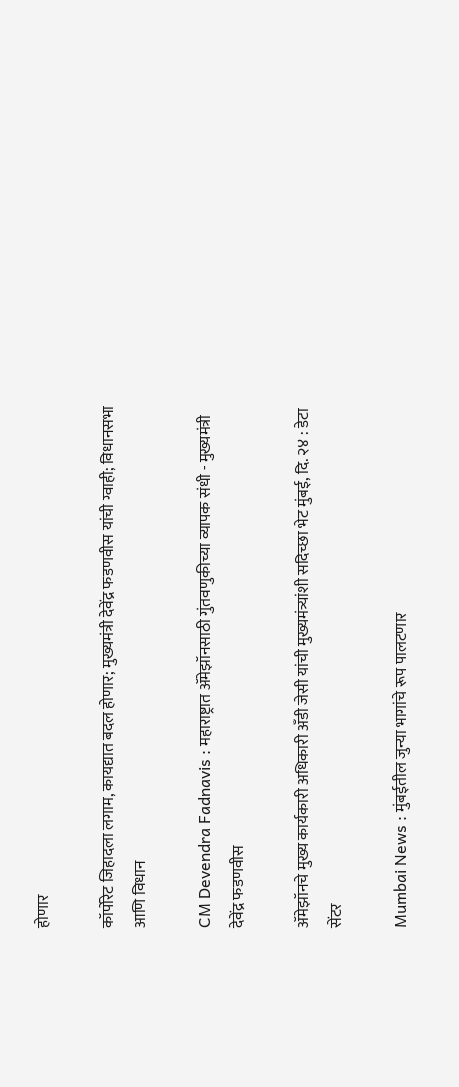होणार

कॉर्पोरेट जिहादला लगाम, कायद्यात बदल होणार; मुख्यमंत्री देवेंद्र फडणवीस यांची ग्वाही; विधानसभा आणि विधान

CM Devendra Fadnavis : महाराष्ट्रात ॲमेझॉनसाठी गुंतवणुकीच्या व्यापक संधी - मुख्यमंत्री देवेंद्र फडणवीस

ॲमेझॉनचे मुख्य कार्यकारी अधिकारी अँडी जेसी यांची मुख्यमंत्र्यांशी सदिच्छा भेट मुंबई, दि. २४ : डेटा सेंटर

Mumbai News : मुंबईतील जुन्या भागांचे रूप पालटणार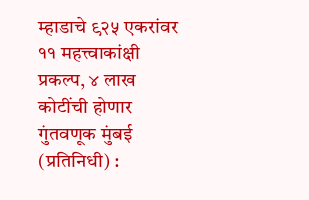म्हाडाचे ९२५ एकरांवर ११ महत्त्वाकांक्षी प्रकल्प, ४ लाख कोटींची होणार गुंतवणूक मुंबई (प्रतिनिधी) :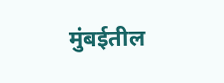मुंबईतील